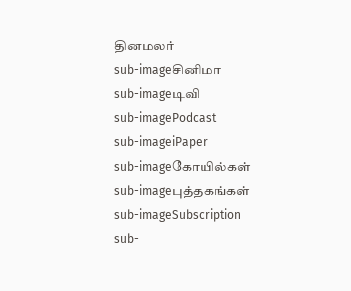தினமலர்
sub-imageசினிமா
sub-imageடிவி
sub-imagePodcast
sub-imageiPaper
sub-imageகோயில்கள்
sub-imageபுத்தகங்கள்
sub-imageSubscription
sub-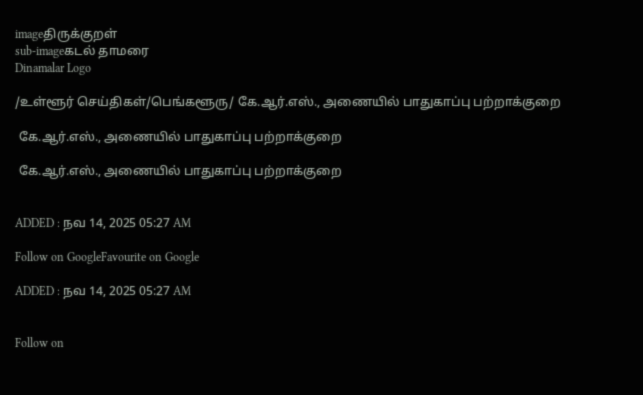imageதிருக்குறள்
sub-imageகடல் தாமரை
Dinamalar Logo

/உள்ளூர் செய்திகள்/பெங்களூரு/ கே.ஆர்.எஸ்., அணையில் பாதுகாப்பு பற்றாக்குறை

 கே.ஆர்.எஸ்., அணையில் பாதுகாப்பு பற்றாக்குறை

 கே.ஆர்.எஸ்., அணையில் பாதுகாப்பு பற்றாக்குறை


ADDED : நவ 14, 2025 05:27 AM

Follow on GoogleFavourite on Google

ADDED : நவ 14, 2025 05:27 AM


Follow on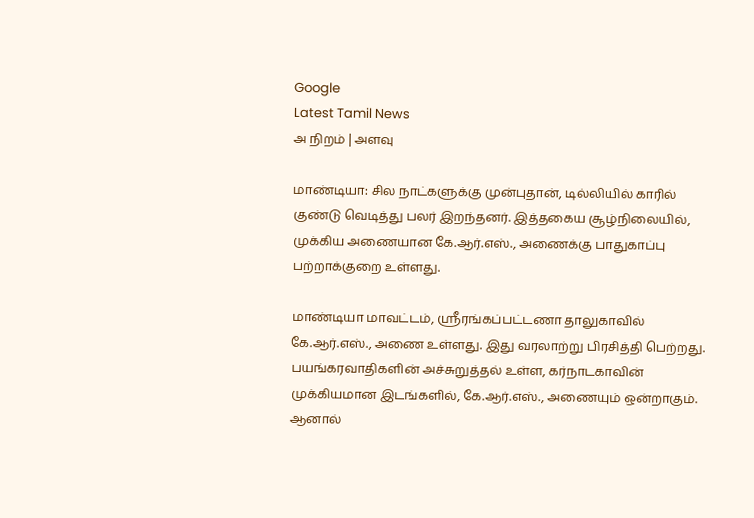Google
Latest Tamil News
அ நிறம் | அளவு

மாண்டியா: சில நாட்களுக்கு முன்புதான், டில்லியில் காரில் குண்டு வெடித்து பலர் இறந்தனர். இத்தகைய சூழ்நிலையில், முக்கிய அணையான கே.ஆர்.எஸ்., அணைக்கு பாதுகாப்பு பற்றாக்குறை உள்ளது.

மாண்டியா மாவட்டம், ஸ்ரீரங்கப்பட்டணா தாலுகாவில் கே.ஆர்.எஸ்., அணை உள்ளது. இது வரலாற்று பிரசித்தி பெற்றது. பயங்கரவாதிகளின் அச்சுறுத்தல் உள்ள, கர்நாடகாவின் முக்கியமான இடங்களில், கே.ஆர்.எஸ்., அணையும் ஒன்றாகும். ஆனால்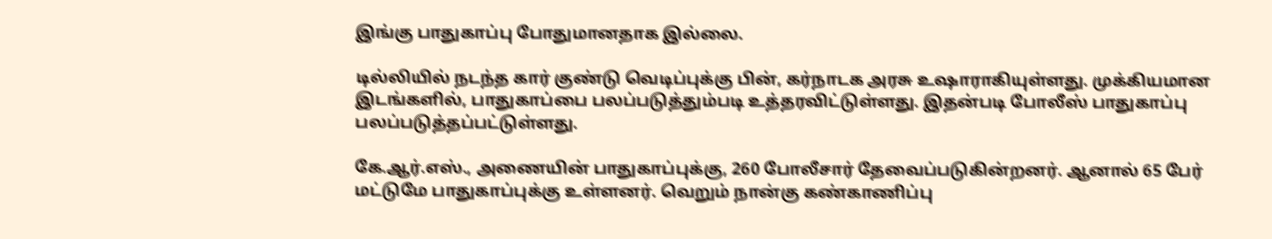இங்கு பாதுகாப்பு போதுமானதாக இல்லை.

டில்லியில் நடந்த கார் குண்டு வெடிப்புக்கு பின், கர்நாடக அரசு உஷாராகியுள்ளது. முக்கியமான இடங்களில், பாதுகாப்பை பலப்படுத்தும்படி உத்தரவிட்டுள்ளது. இதன்படி போலீஸ் பாதுகாப்பு பலப்படுத்தப்பட்டுள்ளது.

கே.ஆர்.எஸ்., அணையின் பாதுகாப்புக்கு, 260 போலீசார் தேவைப்படுகின்றனர். ஆனால் 65 பேர் மட்டுமே பாதுகாப்புக்கு உள்ளனர். வெறும் நான்கு கண்காணிப்பு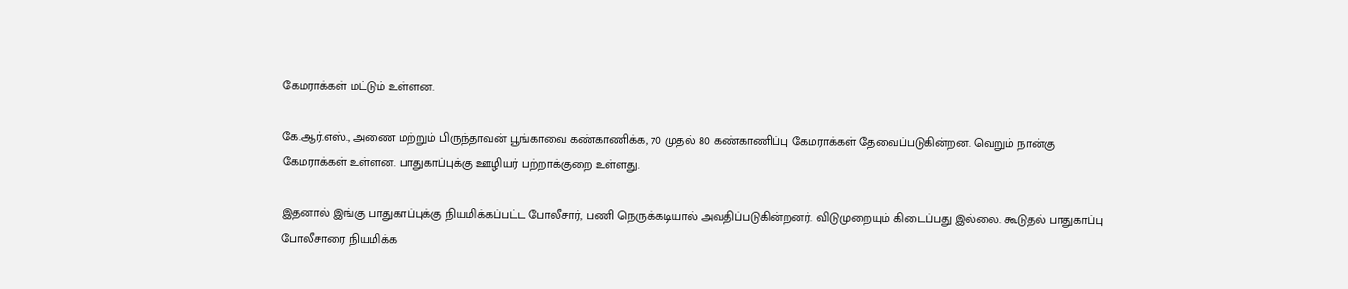கேமராக்கள் மட்டும் உள்ளன.

கே.ஆர்.எஸ்., அணை மற்றும் பிருந்தாவன் பூங்காவை கண்காணிக்க, 70 முதல் 80 கண்காணிப்பு கேமராக்கள் தேவைப்படுகின்றன. வெறும் நான்கு கேமராக்கள் உள்ளன. பாதுகாப்புக்கு ஊழியர் பற்றாக்குறை உள்ளது.

இதனால் இங்கு பாதுகாப்புக்கு நியமிக்கப்பட்ட போலீசார், பணி நெருக்கடியால் அவதிப்படுகின்றனர். விடுமுறையும் கிடைப்பது இல்லை. கூடுதல் பாதுகாப்பு போலீசாரை நியமிக்க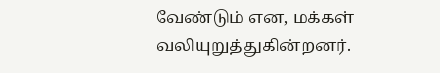வேண்டும் என, மக்கள் வலியுறுத்துகின்றனர்.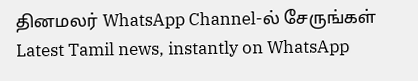தினமலர் WhatsApp Channel-ல் சேருங்கள்
Latest Tamil news, instantly on WhatsApp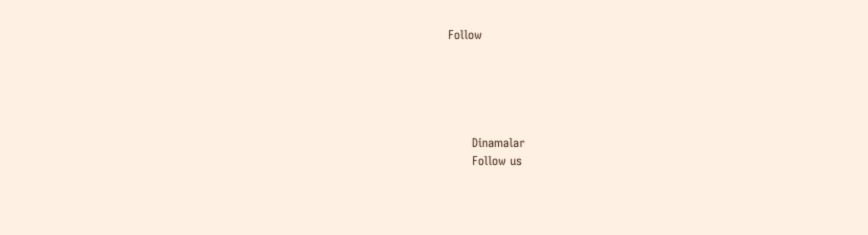Follow





      Dinamalar
      Follow us